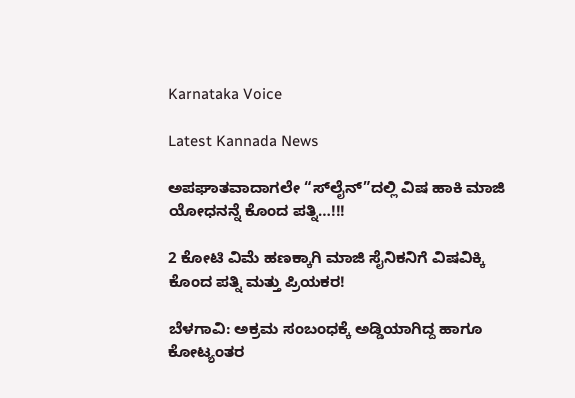Karnataka Voice

Latest Kannada News

ಅಪಘಾತವಾದಾಗಲೇ “ಸ್‌ಲೈನ್”ದಲ್ಲಿ ವಿಷ ಹಾಕಿ ಮಾಜಿ ಯೋಧನನ್ನೆ ಕೊಂದ ಪತ್ನಿ…!!!

2 ಕೋಟಿ ವಿಮೆ ಹಣಕ್ಕಾಗಿ ಮಾಜಿ ಸೈನಿಕನಿಗೆ ವಿಷವಿಕ್ಕಿ ಕೊಂದ ಪತ್ನಿ ಮತ್ತು ಪ್ರಿಯಕರ!

ಬೆಳಗಾವಿ: ಅಕ್ರಮ ಸಂಬಂಧಕ್ಕೆ ಅಡ್ಡಿಯಾಗಿದ್ದ ಹಾಗೂ ಕೋಟ್ಯಂತರ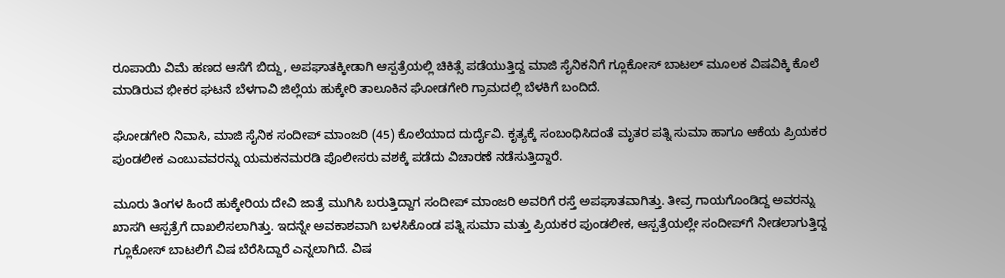ರೂಪಾಯಿ ವಿಮೆ ಹಣದ ಆಸೆಗೆ ಬಿದ್ದು, ಅಪಘಾತಕ್ಕೀಡಾಗಿ ಆಸ್ಪತ್ರೆಯಲ್ಲಿ ಚಿಕಿತ್ಸೆ ಪಡೆಯುತ್ತಿದ್ದ ಮಾಜಿ ಸೈನಿಕನಿಗೆ ಗ್ಲೂಕೋಸ್ ಬಾಟಲ್ ಮೂಲಕ ವಿಷವಿಕ್ಕಿ ಕೊಲೆ ಮಾಡಿರುವ ಭೀಕರ ಘಟನೆ ಬೆಳಗಾವಿ ಜಿಲ್ಲೆಯ ಹುಕ್ಕೇರಿ ತಾಲೂಕಿನ ಘೋಡಗೇರಿ ಗ್ರಾಮದಲ್ಲಿ ಬೆಳಕಿಗೆ ಬಂದಿದೆ.

ಘೋಡಗೇರಿ ನಿವಾಸಿ, ಮಾಜಿ ಸೈನಿಕ ಸಂದೀಪ್ ಮಾಂಜರಿ (45) ಕೊಲೆಯಾದ ದುರ್ದೈವಿ. ಕೃತ್ಯಕ್ಕೆ ಸಂಬಂಧಿಸಿದಂತೆ ಮೃತರ ಪತ್ನಿ ಸುಮಾ ಹಾಗೂ ಆಕೆಯ ಪ್ರಿಯಕರ ಪುಂಡಲೀಕ ಎಂಬುವವರನ್ನು ಯಮಕನಮರಡಿ ಪೊಲೀಸರು ವಶಕ್ಕೆ ಪಡೆದು ವಿಚಾರಣೆ ನಡೆಸುತ್ತಿದ್ದಾರೆ.

ಮೂರು ತಿಂಗಳ ಹಿಂದೆ ಹುಕ್ಕೇರಿಯ ದೇವಿ ಜಾತ್ರೆ ಮುಗಿಸಿ ಬರುತ್ತಿದ್ದಾಗ ಸಂದೀಪ್ ಮಾಂಜರಿ ಅವರಿಗೆ ರಸ್ತೆ ಅಪಘಾತವಾಗಿತ್ತು. ತೀವ್ರ ಗಾಯಗೊಂಡಿದ್ದ ಅವರನ್ನು ಖಾಸಗಿ ಆಸ್ಪತ್ರೆಗೆ ದಾಖಲಿಸಲಾಗಿತ್ತು. ಇದನ್ನೇ ಅವಕಾಶವಾಗಿ ಬಳಸಿಕೊಂಡ ಪತ್ನಿ ಸುಮಾ ಮತ್ತು ಪ್ರಿಯಕರ ಪುಂಡಲೀಕ, ಆಸ್ಪತ್ರೆಯಲ್ಲೇ ಸಂದೀಪ್‌ಗೆ ನೀಡಲಾಗುತ್ತಿದ್ದ ಗ್ಲೂಕೋಸ್ ಬಾಟಲಿಗೆ ವಿಷ ಬೆರೆಸಿದ್ದಾರೆ ಎನ್ನಲಾಗಿದೆ. ವಿಷ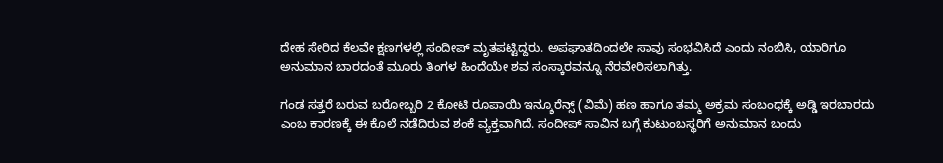ದೇಹ ಸೇರಿದ ಕೆಲವೇ ಕ್ಷಣಗಳಲ್ಲಿ ಸಂದೀಪ್ ಮೃತಪಟ್ಟಿದ್ದರು. ಅಪಘಾತದಿಂದಲೇ ಸಾವು ಸಂಭವಿಸಿದೆ ಎಂದು ನಂಬಿಸಿ, ಯಾರಿಗೂ ಅನುಮಾನ ಬಾರದಂತೆ ಮೂರು ತಿಂಗಳ ಹಿಂದೆಯೇ ಶವ ಸಂಸ್ಕಾರವನ್ನೂ ನೆರವೇರಿಸಲಾಗಿತ್ತು.

ಗಂಡ ಸತ್ತರೆ ಬರುವ ಬರೋಬ್ಬರಿ 2 ಕೋಟಿ ರೂಪಾಯಿ ಇನ್ಶೂರೆನ್ಸ್ (ವಿಮೆ) ಹಣ ಹಾಗೂ ತಮ್ಮ ಅಕ್ರಮ ಸಂಬಂಧಕ್ಕೆ ಅಡ್ಡಿ ಇರಬಾರದು ಎಂಬ ಕಾರಣಕ್ಕೆ ಈ ಕೊಲೆ ನಡೆದಿರುವ ಶಂಕೆ ವ್ಯಕ್ತವಾಗಿದೆ. ಸಂದೀಪ್ ಸಾವಿನ ಬಗ್ಗೆ ಕುಟುಂಬಸ್ಥರಿಗೆ ಅನುಮಾನ ಬಂದು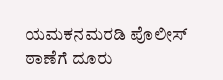ಯಮಕನಮರಡಿ ಪೊಲೀಸ್ ಠಾಣೆಗೆ ದೂರು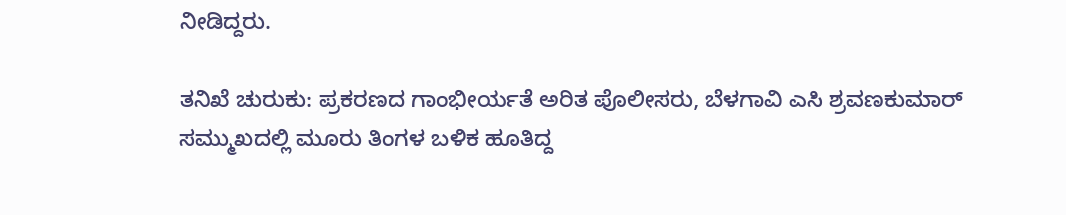ನೀಡಿದ್ದರು.

ತನಿಖೆ ಚುರುಕು: ಪ್ರಕರಣದ ಗಾಂಭೀರ್ಯತೆ ಅರಿತ ಪೊಲೀಸರು, ಬೆಳಗಾವಿ ಎಸಿ ಶ್ರವಣಕುಮಾರ್ ಸಮ್ಮುಖದಲ್ಲಿ ಮೂರು ತಿಂಗಳ ಬಳಿಕ ಹೂತಿದ್ದ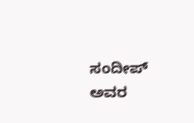ಸಂದೀಪ್ ಅವರ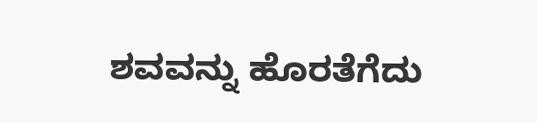ಶವವನ್ನು ಹೊರತೆಗೆದು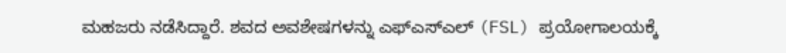ಮಹಜರು ನಡೆಸಿದ್ದಾರೆ. ಶವದ ಅವಶೇಷಗಳನ್ನು ಎಫ್‌ಎಸ್‌ಎಲ್ (FSL) ಪ್ರಯೋಗಾಲಯಕ್ಕೆ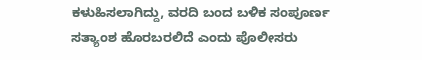ಕಳುಹಿಸಲಾಗಿದ್ದು, ವರದಿ ಬಂದ ಬಳಿಕ ಸಂಪೂರ್ಣ ಸತ್ಯಾಂಶ ಹೊರಬರಲಿದೆ ಎಂದು ಪೊಲೀಸರು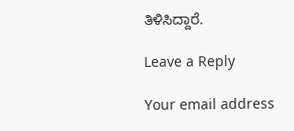ತಿಳಿಸಿದ್ದಾರೆ.

Leave a Reply

Your email address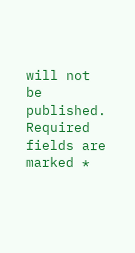will not be published. Required fields are marked *